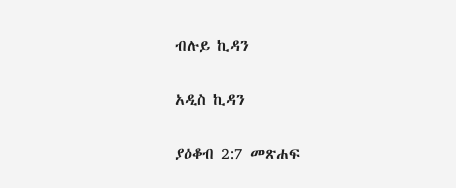ብሉይ ኪዳን

አዲስ ኪዳን

ያዕቆብ 2:7 መጽሐፍ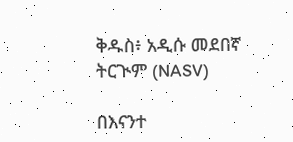ቅዱስ፥ አዲሱ መደበኛ ትርጒም (NASV)

በእናንተ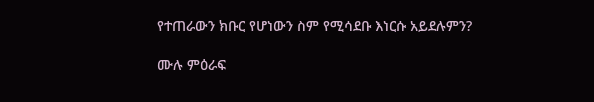የተጠራውን ክቡር የሆነውን ስም የሚሳደቡ እነርሱ አይደሉምን?

ሙሉ ምዕራፍ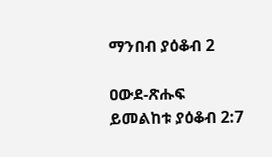ማንበብ ያዕቆብ 2

ዐውደ-ጽሑፍ ይመልከቱ ያዕቆብ 2:7